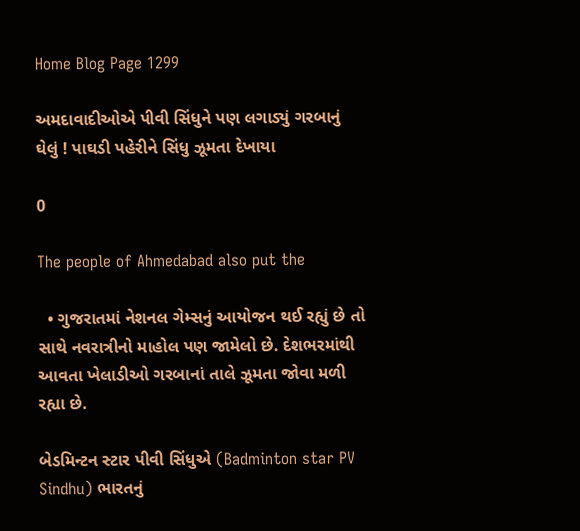Home Blog Page 1299

અમદાવાદીઓએ પીવી સિંધુને પણ લગાડ્યું ગરબાનું ઘેલું ! પાઘડી પહેરીને સિંધુ ઝૂમતા દેખાયા

0

The people of Ahmedabad also put the

  • ગુજરાતમાં નેશનલ ગેમ્સનું આયોજન થઈ રહ્યું છે તો સાથે નવરાત્રીનો માહોલ પણ જામેલો છે. દેશભરમાંથી આવતા ખેલાડીઓ ગરબાનાં તાલે ઝૂમતા જોવા મળી રહ્યા છે.

બેડમિન્ટન સ્ટાર પીવી સિંધુએ (Badminton star PV Sindhu) ભારતનું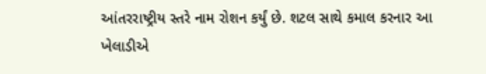આંતરરાષ્ટ્રીય સ્તરે નામ રોશન કર્યું છે. શટલ સાથે કમાલ કરનાર આ ખેલાડીએ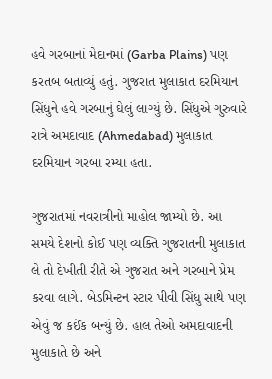હવે ગરબાનાં મેદાનમાં (Garba Plains) પણ કરતબ બતાવ્યું હતું. ગુજરાત મુલાકાત દરમિયાન સિંધુને હવે ગરબાનું ઘેલું લાગ્યું છે. સિંધુએ ગુરુવારે રાત્રે અમદાવાદ (Ahmedabad) મુલાકાત દરમિયાન ગરબા રમ્યા હતા.

ગુજરાતમાં નવરાત્રીનો માહોલ જામ્યો છે. આ સમયે દેશનો કોઈ પણ વ્યક્તિ ગુજરાતની મુલાકાત લે તો દેખીતી રીતે એ ગુજરાત અને ગરબાને પ્રેમ કરવા લાગે. બેડમિન્ટન સ્ટાર પીવી સિંધુ સાથે પણ એવું જ કઈંક બન્યું છે. હાલ તેઓ અમદાવાદની મુલાકાતે છે અને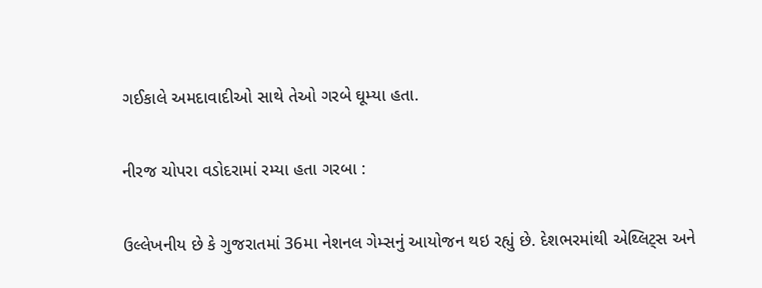ગઈકાલે અમદાવાદીઓ સાથે તેઓ ગરબે ઘૂમ્યા હતા.

નીરજ ચોપરા વડોદરામાં રમ્યા હતા ગરબા :

ઉલ્લેખનીય છે કે ગુજરાતમાં 36મા નેશનલ ગેમ્સનું આયોજન થઇ રહ્યું છે. દેશભરમાંથી એથ્લિટ્સ અને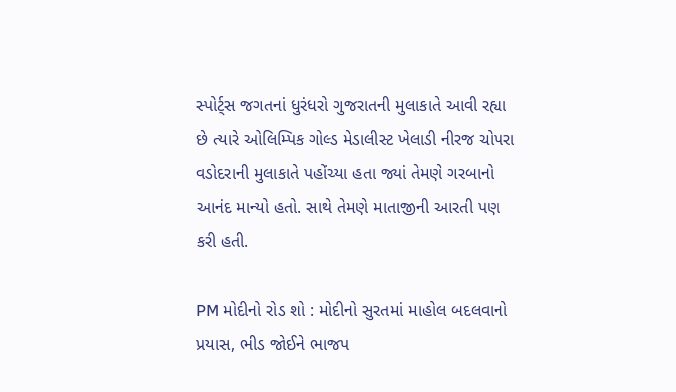સ્પોર્ટ્સ જગતનાં ધુરંધરો ગુજરાતની મુલાકાતે આવી રહ્યા છે ત્યારે ઓલિમ્પિક ગોલ્ડ મેડાલીસ્ટ ખેલાડી નીરજ ચોપરા વડોદરાની મુલાકાતે પહોંચ્યા હતા જ્યાં તેમણે ગરબાનો આનંદ માન્યો હતો. સાથે તેમણે માતાજીની આરતી પણ કરી હતી.

PM મોદીનો રોડ શો : મોદીનો સુરતમાં માહોલ બદલવાનો પ્રયાસ, ભીડ જોઈને ભાજપ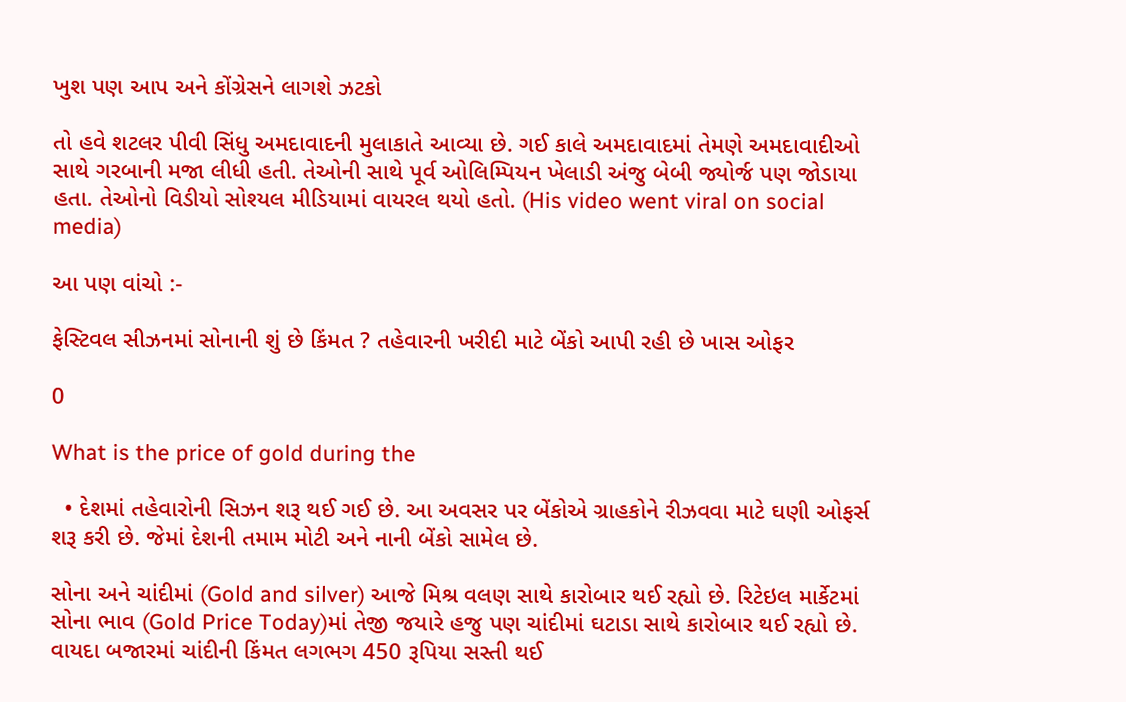ખુશ પણ આપ અને કોંગ્રેસને લાગશે ઝટકો

તો હવે શટલર પીવી સિંધુ અમદાવાદની મુલાકાતે આવ્યા છે. ગઈ કાલે અમદાવાદમાં તેમણે અમદાવાદીઓ સાથે ગરબાની મજા લીધી હતી. તેઓની સાથે પૂર્વ ઓલિમ્પિયન ખેલાડી અંજુ બેબી જ્યોર્જ પણ જોડાયા હતા. તેઓનો વિડીયો સોશ્યલ મીડિયામાં વાયરલ થયો હતો. (His video went viral on social media)

આ પણ વાંચો :-

ફેસ્ટિવલ સીઝનમાં સોનાની શું છે કિંમત ? તહેવારની ખરીદી માટે બેંકો આપી રહી છે ખાસ ઓફર

0

What is the price of gold during the

  • દેશમાં તહેવારોની સિઝન શરૂ થઈ ગઈ છે. આ અવસર પર બેંકોએ ગ્રાહકોને રીઝવવા માટે ઘણી ઓફર્સ શરૂ કરી છે. જેમાં દેશની તમામ મોટી અને નાની બેંકો સામેલ છે.

સોના અને ચાંદીમાં (Gold and silver) આજે મિશ્ર વલણ સાથે કારોબાર થઈ રહ્યો છે. રિટેઇલ માર્કેટમાં સોના ભાવ (Gold Price Today)માં તેજી જયારે હજુ પણ ચાંદીમાં ઘટાડા સાથે કારોબાર થઈ રહ્યો છે. વાયદા બજારમાં ચાંદીની કિંમત લગભગ 450 રૂપિયા સસ્તી થઈ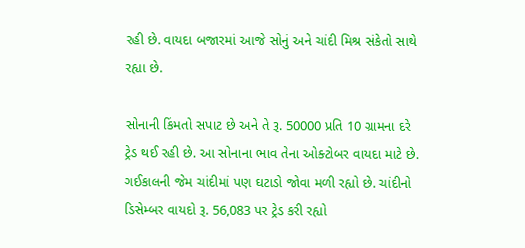રહી છે. વાયદા બજારમાં આજે સોનું અને ચાંદી મિશ્ર સંકેતો સાથે રહ્યા છે.

સોનાની કિંમતો સપાટ છે અને તે રૂ. 50000 પ્રતિ 10 ગ્રામના દરે ટ્રેડ થઈ રહી છે. આ સોનાના ભાવ તેના ઓક્ટોબર વાયદા માટે છે. ગઈકાલની જેમ ચાંદીમાં પણ ઘટાડો જોવા મળી રહ્યો છે. ચાંદીનો ડિસેમ્બર વાયદો રૂ. 56,083 પર ટ્રેડ કરી રહ્યો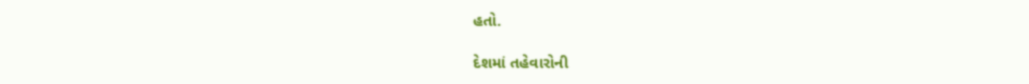હતો.

દેશમાં તહેવારોની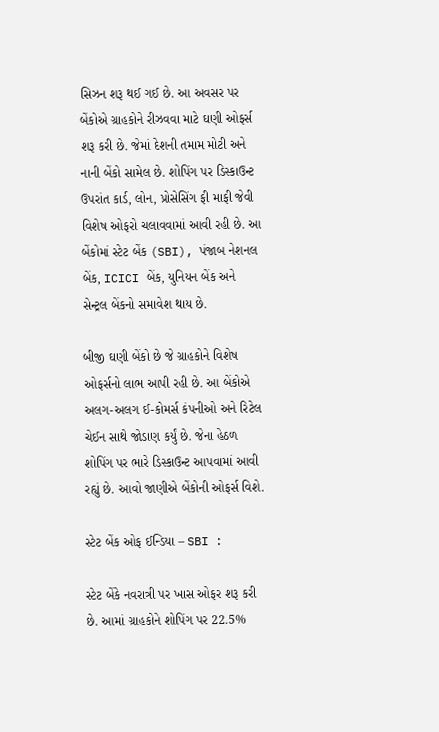સિઝન શરૂ થઈ ગઈ છે. આ અવસર પર બેંકોએ ગ્રાહકોને રીઝવવા માટે ઘણી ઓફર્સ શરૂ કરી છે. જેમાં દેશની તમામ મોટી અને નાની બેંકો સામેલ છે. શોપિંગ પર ડિસ્કાઉન્ટ ઉપરાંત કાર્ડ, લોન, પ્રોસેસિંગ ફી માફી જેવી વિશેષ ઓફરો ચલાવવામાં આવી રહી છે. આ બેંકોમાં સ્ટેટ બેંક (SBI), પંજાબ નેશનલ બેંક, ICICI બેંક, યુનિયન બેંક અને સેન્ટ્રલ બેંકનો સમાવેશ થાય છે.

બીજી ઘણી બેંકો છે જે ગ્રાહકોને વિશેષ ઓફર્સનો લાભ આપી રહી છે. આ બેંકોએ અલગ-અલગ ઈ-કોમર્સ કંપનીઓ અને રિટેલ ચેઈન સાથે જોડાણ કર્યું છે. જેના હેઠળ શોપિંગ પર ભારે ડિસ્કાઉન્ટ આપવામાં આવી રહ્યું છે. આવો જાણીએ બેંકોની ઓફર્સ વિશે.

સ્ટેટ બેંક ઓફ ઈન્ડિયા – SBI :

સ્ટેટ બેંકે નવરાત્રી પર ખાસ ઓફર શરૂ કરી છે. આમાં ગ્રાહકોને શોપિંગ પર 22.5%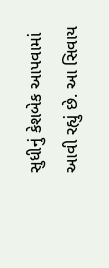સુધીનું કેશબેક આપવામાં આવી રહ્યું છે. આ સિવાય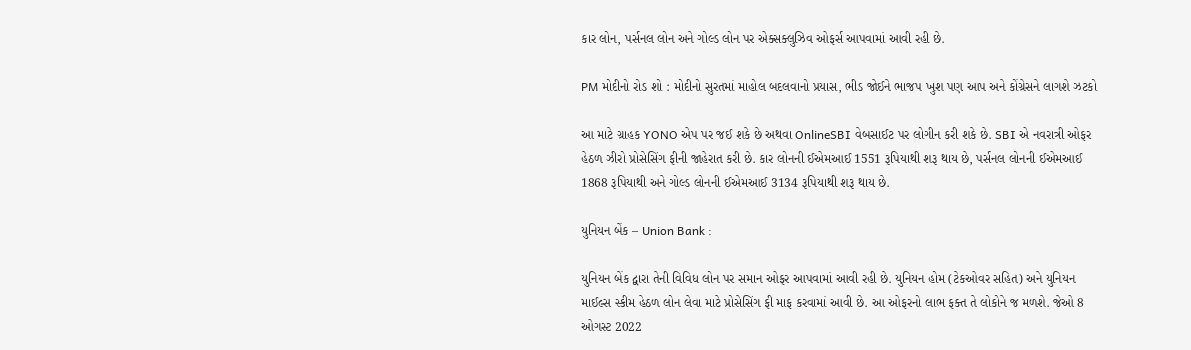કાર લોન, પર્સનલ લોન અને ગોલ્ડ લોન પર એક્સક્લુઝિવ ઓફર્સ આપવામાં આવી રહી છે.

PM મોદીનો રોડ શો : મોદીનો સુરતમાં માહોલ બદલવાનો પ્રયાસ, ભીડ જોઈને ભાજપ ખુશ પણ આપ અને કોંગ્રેસને લાગશે ઝટકો

આ માટે ગ્રાહક YONO એપ પર જઈ શકે છે અથવા OnlineSBI વેબસાઈટ પર લોગીન કરી શકે છે. SBI એ નવરાત્રી ઓફર હેઠળ ઝીરો પ્રોસેસિંગ ફીની જાહેરાત કરી છે. કાર લોનની ઈએમઆઈ 1551 રૂપિયાથી શરૂ થાય છે, પર્સનલ લોનની ઈએમઆઈ 1868 રૂપિયાથી અને ગોલ્ડ લોનની ઈએમઆઈ 3134 રૂપિયાથી શરૂ થાય છે.

યુનિયન બેંક – Union Bank :

યુનિયન બેંક દ્વારા તેની વિવિધ લોન પર સમાન ઓફર આપવામાં આવી રહી છે. યુનિયન હોમ (ટેકઓવર સહિત) અને યુનિયન માઈલ્સ સ્કીમ હેઠળ લોન લેવા માટે પ્રોસેસિંગ ફી માફ કરવામાં આવી છે. આ ઓફરનો લાભ ફક્ત તે લોકોને જ મળશે. જેઓ 8 ઓગસ્ટ 2022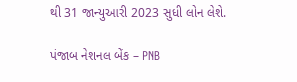થી 31 જાન્યુઆરી 2023 સુધી લોન લેશે.

પંજાબ નેશનલ બેંક – PNB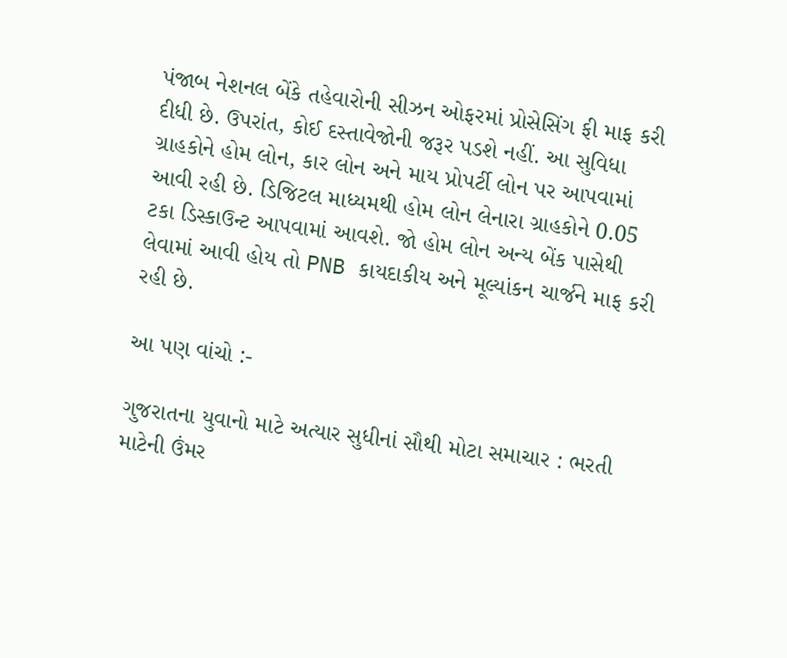પંજાબ નેશનલ બેંકે તહેવારોની સીઝન ઓફરમાં પ્રોસેસિંગ ફી માફ કરી દીધી છે. ઉપરાંત, કોઈ દસ્તાવેજોની જરૂર પડશે નહીં. આ સુવિધા ગ્રાહકોને હોમ લોન, કાર લોન અને માય પ્રોપર્ટી લોન પર આપવામાં આવી રહી છે. ડિજિટલ માધ્યમથી હોમ લોન લેનારા ગ્રાહકોને 0.05 ટકા ડિસ્કાઉન્ટ આપવામાં આવશે. જો હોમ લોન અન્ય બેંક પાસેથી લેવામાં આવી હોય તો PNB કાયદાકીય અને મૂલ્યાંકન ચાર્જને માફ કરી રહી છે.

આ પણ વાંચો :-

ગુજરાતના યુવાનો માટે અત્યાર સુધીનાં સૌથી મોટા સમાચાર : ભરતી માટેની ઉંમર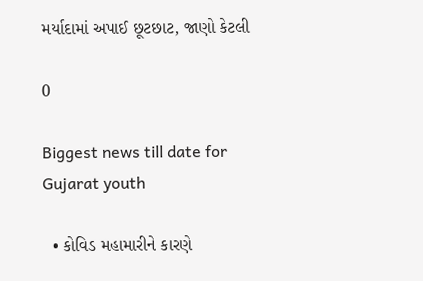મર્યાદામાં અપાઈ છૂટછાટ, જાણો કેટલી

0

Biggest news till date for Gujarat youth

  • કોવિડ મહામારીને કારણે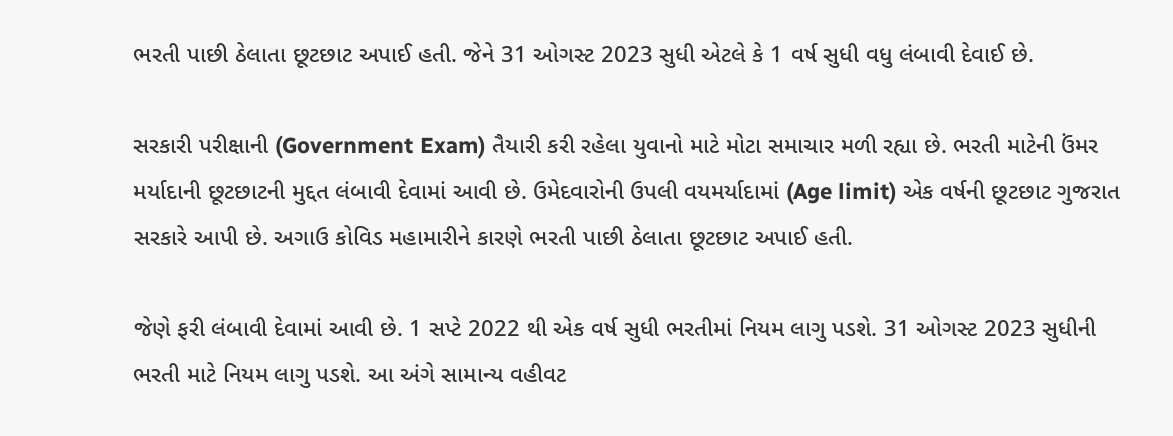ભરતી પાછી ઠેલાતા છૂટછાટ અપાઈ હતી. જેને 31 ઓગસ્ટ 2023 સુધી એટલે કે 1 વર્ષ સુધી વધુ લંબાવી દેવાઈ છે.

સરકારી પરીક્ષાની (Government Exam) તૈયારી કરી રહેલા યુવાનો માટે મોટા સમાચાર મળી રહ્યા છે. ભરતી માટેની ઉંમર મર્યાદાની છૂટછાટની મુદ્દત લંબાવી દેવામાં આવી છે. ઉમેદવારોની ઉપલી વયમર્યાદામાં (Age limit) એક વર્ષની છૂટછાટ ગુજરાત સરકારે આપી છે. અગાઉ કોવિડ મહામારીને કારણે ભરતી પાછી ઠેલાતા છૂટછાટ અપાઈ હતી.

જેણે ફરી લંબાવી દેવામાં આવી છે. 1 સપ્ટે 2022 થી એક વર્ષ સુધી ભરતીમાં નિયમ લાગુ પડશે. 31 ઓગસ્ટ 2023 સુધીની ભરતી માટે નિયમ લાગુ પડશે. આ અંગે સામાન્ય વહીવટ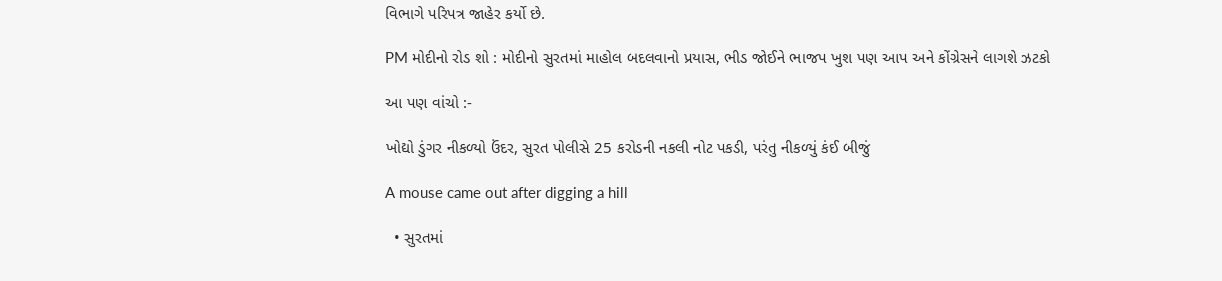વિભાગે પરિપત્ર જાહેર કર્યો છે.

PM મોદીનો રોડ શો : મોદીનો સુરતમાં માહોલ બદલવાનો પ્રયાસ, ભીડ જોઈને ભાજપ ખુશ પણ આપ અને કોંગ્રેસને લાગશે ઝટકો

આ પણ વાંચો :-

ખોદ્યો ડુંગર નીકળ્યો ઉંદર, સુરત પોલીસે 25 કરોડની નકલી નોટ પકડી, પરંતુ નીકળ્યું કંઈ બીજું

A mouse came out after digging a hill

  • સુરતમાં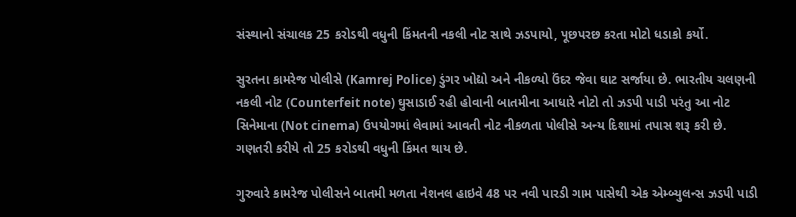સંસ્થાનો સંચાલક 25 કરોડથી વધુની કિંમતની નકલી નોટ સાથે ઝડપાયો, પૂછપરછ કરતા મોટો ધડાકો કર્યો.

સુરતના કામરેજ પોલીસે (Kamrej Police) ડુંગર ખોદ્યો અને નીકળ્યો ઉંદર જેવા ઘાટ સર્જાયા છે. ભારતીય ચલણની નકલી નોટ (Counterfeit note) ઘુસાડાઈ રહી હોવાની બાતમીના આધારે નોટો તો ઝડપી પાડી પરંતુ આ નોટ સિનેમાના (Not cinema) ઉપયોગમાં લેવામાં આવતી નોટ નીકળતા પોલીસે અન્ય દિશામાં તપાસ શરૂ કરી છે. ગણતરી કરીયે તો 25 કરોડથી વધુની કિંમત થાય છે.

ગુરુવારે કામરેજ પોલીસને બાતમી મળતા નેશનલ હાઇવે 48 પર નવી પારડી ગામ પાસેથી એક એમ્બ્યુલન્સ ઝડપી પાડી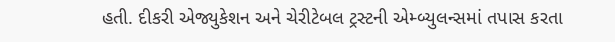હતી. દીકરી એજ્યુકેશન અને ચેરીટેબલ ટ્રસ્ટની એમ્બ્યુલન્સમાં તપાસ કરતા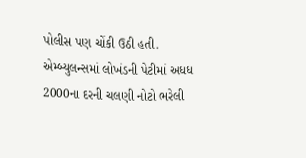પોલીસ પણ ચોંકી ઉઠી હતી. એમ્બ્યુલન્સમાં લોખંડની પેટીમાં અધધ 2000ના દરની ચલણી નોટો ભરેલી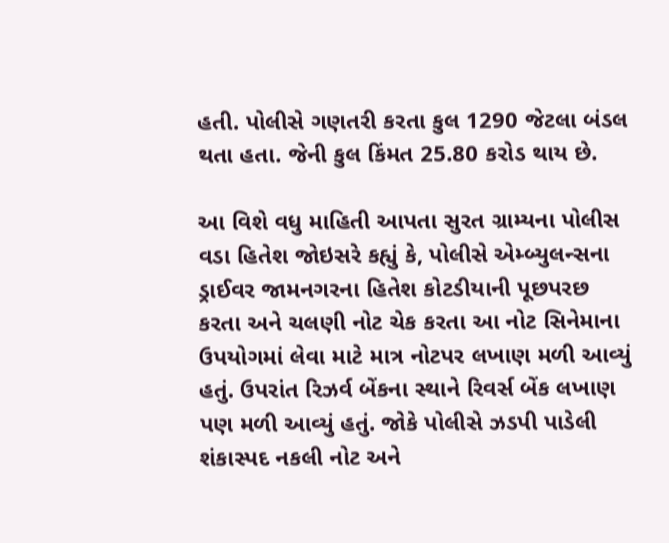હતી. પોલીસે ગણતરી કરતા કુલ 1290 જેટલા બંડલ થતા હતા. જેની કુલ કિંમત 25.80 કરોડ થાય છે.

આ વિશે વધુ માહિતી આપતા સુરત ગ્રામ્યના પોલીસ વડા હિતેશ જોઇસરે કહ્યું કે, પોલીસે એમ્બ્યુલન્સના ડ્રાઈવર જામનગરના હિતેશ કોટડીયાની પૂછપરછ કરતા અને ચલણી નોટ ચેક કરતા આ નોટ સિનેમાના ઉપયોગમાં લેવા માટે માત્ર નોટપર લખાણ મળી આવ્યું હતું. ઉપરાંત રિઝર્વ બેંકના સ્થાને રિવર્સ બેંક લખાણ પણ મળી આવ્યું હતું. જોકે પોલીસે ઝડપી પાડેલી શંકાસ્પદ નકલી નોટ અને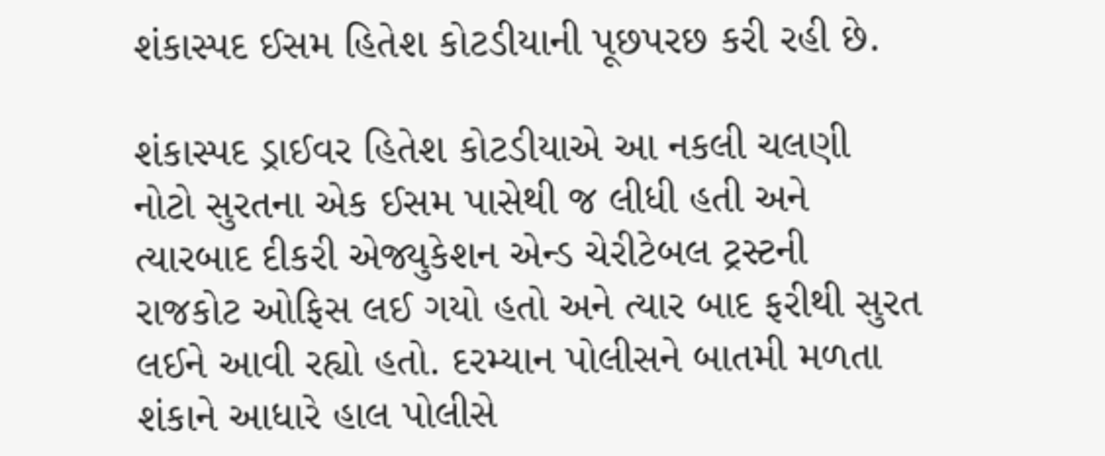શંકાસ્પદ ઈસમ હિતેશ કોટડીયાની પૂછપરછ કરી રહી છે.

શંકાસ્પદ ડ્રાઈવર હિતેશ કોટડીયાએ આ નકલી ચલણી નોટો સુરતના એક ઈસમ પાસેથી જ લીધી હતી અને ત્યારબાદ દીકરી એજ્યુકેશન એન્ડ ચેરીટેબલ ટ્રસ્ટની રાજકોટ ઓફિસ લઈ ગયો હતો અને ત્યાર બાદ ફરીથી સુરત લઈને આવી રહ્યો હતો. દરમ્યાન પોલીસને બાતમી મળતા શંકાને આધારે હાલ પોલીસે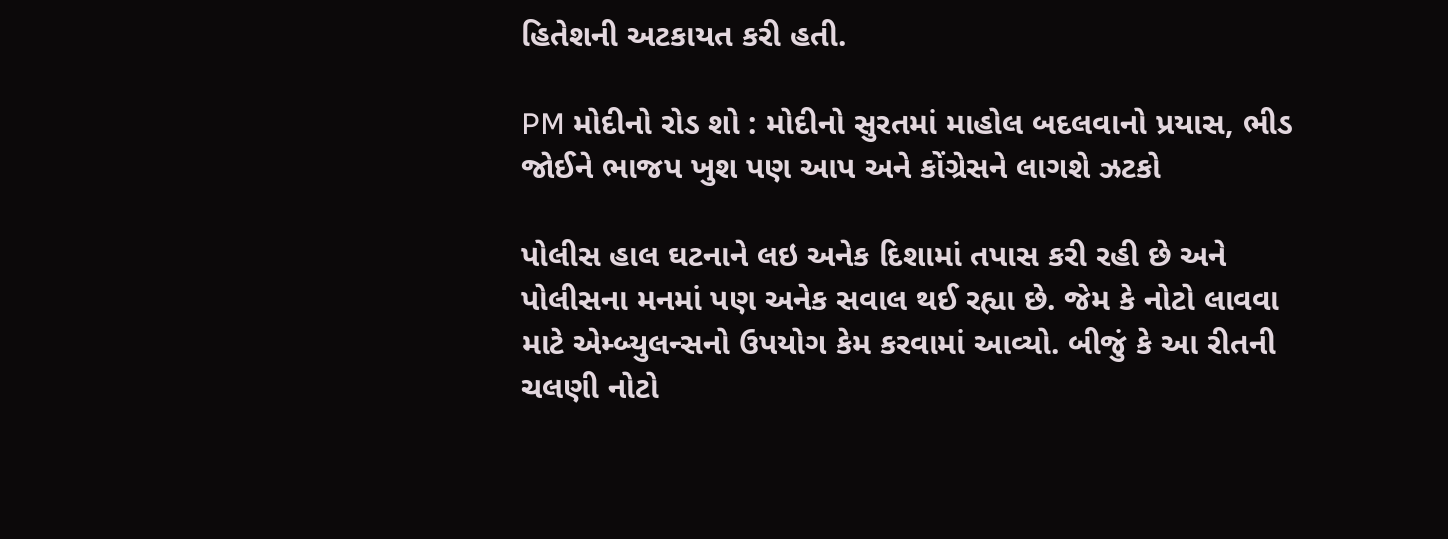હિતેશની અટકાયત કરી હતી.

PM મોદીનો રોડ શો : મોદીનો સુરતમાં માહોલ બદલવાનો પ્રયાસ, ભીડ જોઈને ભાજપ ખુશ પણ આપ અને કોંગ્રેસને લાગશે ઝટકો

પોલીસ હાલ ઘટનાને લઇ અનેક દિશામાં તપાસ કરી રહી છે અને પોલીસના મનમાં પણ અનેક સવાલ થઈ રહ્યા છે. જેમ કે નોટો લાવવા માટે એમ્બ્યુલન્સનો ઉપયોગ કેમ કરવામાં આવ્યો. બીજું કે આ રીતની ચલણી નોટો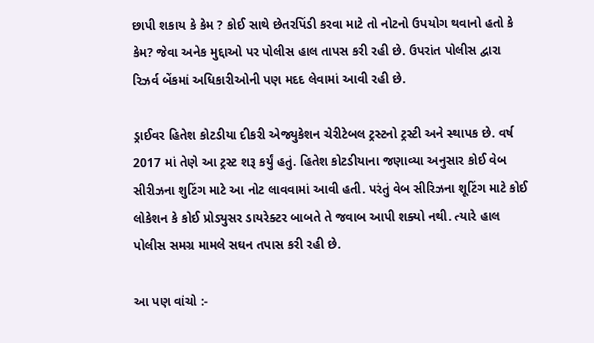છાપી શકાય કે કેમ ? કોઈ સાથે છેતરપિંડી કરવા માટે તો નોટનો ઉપયોગ થવાનો હતો કે કેમ? જેવા અનેક મુદ્દાઓ પર પોલીસ હાલ તાપસ કરી રહી છે. ઉપરાંત પોલીસ દ્વારા રિઝર્વ બેંકમાં અધિકારીઓની પણ મદદ લેવામાં આવી રહી છે.

ડ્રાઈવર હિતેશ કોટડીયા દીકરી એજ્યુકેશન ચેરીટેબલ ટ્રસ્ટનો ટ્રસ્ટી અને સ્થાપક છે. વર્ષ 2017 માં તેણે આ ટ્રસ્ટ શરૂ કર્યું હતું. હિતેશ કોટડીયાના જણાવ્યા અનુસાર કોઈ વેબ સીરીઝના શુટિંગ માટે આ નોટ લાવવામાં આવી હતી. પરંતું વેબ સીરિઝના શૂટિંગ માટે કોઈ લોકેશન કે કોઈ પ્રોડ્યુસર ડાયરેક્ટર બાબતે તે જવાબ આપી શક્યો નથી. ત્યારે હાલ પોલીસ સમગ્ર મામલે સઘન તપાસ કરી રહી છે.

આ પણ વાંચો :-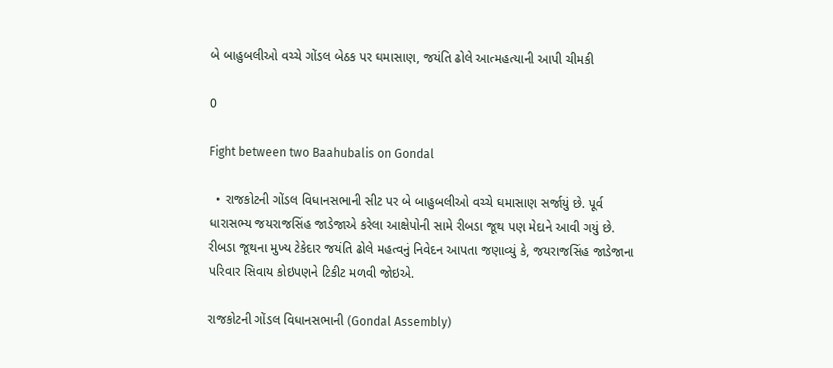બે બાહુબલીઓ વચ્ચે ગોંડલ બેઠક પર ઘમાસાણ, જયંતિ ઢોલે આત્મહત્યાની આપી ચીમકી

0

Fight between two Baahubalis on Gondal

  • રાજકોટની ગોંડલ વિધાનસભાની સીટ પર બે બાહુબલીઓ વચ્ચે ઘમાસાણ સર્જાયું છે. પૂર્વ ધારાસભ્ય જયરાજસિંહ જાડેજાએ કરેલા આક્ષેપોની સામે રીબડા જૂથ પણ મેદાને આવી ગયું છે. રીબડા જૂથના મુખ્ય ટેકેદાર જયંતિ ઢોલે મહત્વનું નિવેદન આપતા જણાવ્યું કે, જયરાજસિંહ જાડેજાના પરિવાર સિવાય કોઇપણને ટિકીટ મળવી જોઇએ.

રાજકોટની ગોંડલ વિધાનસભાની (Gondal Assembly)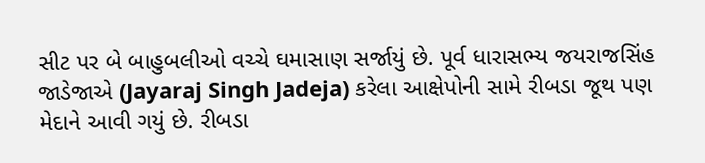સીટ પર બે બાહુબલીઓ વચ્ચે ઘમાસાણ સર્જાયું છે. પૂર્વ ધારાસભ્ય જયરાજસિંહ જાડેજાએ (Jayaraj Singh Jadeja) કરેલા આક્ષેપોની સામે રીબડા જૂથ પણ મેદાને આવી ગયું છે. રીબડા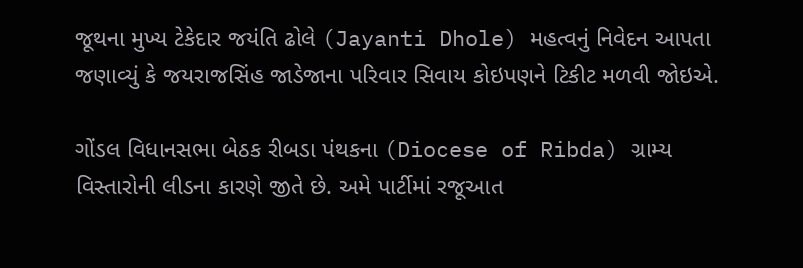જૂથના મુખ્ય ટેકેદાર જયંતિ ઢોલે (Jayanti Dhole) મહત્વનું નિવેદન આપતા જણાવ્યું કે જયરાજસિંહ જાડેજાના પરિવાર સિવાય કોઇપણને ટિકીટ મળવી જોઇએ.

ગોંડલ વિધાનસભા બેઠક રીબડા પંથકના (Diocese of Ribda) ગ્રામ્ય વિસ્તારોની લીડના કારણે જીતે છે. અમે પાર્ટીમાં રજૂઆત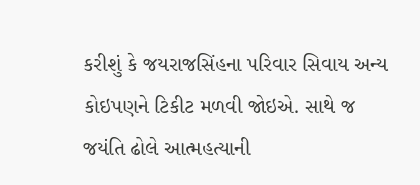કરીશું કે જયરાજસિંહના પરિવાર સિવાય અન્ય કોઇપણને ટિકીટ મળવી જોઇએ. સાથે જ જયંતિ ઢોલે આત્મહત્યાની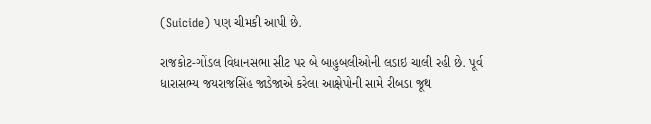(Suicide) પણ ચીમકી આપી છે.

રાજકોટ-ગોંડલ વિધાનસભા સીટ પર બે બાહુબલીઓની લડાઇ ચાલી રહી છે. પૂર્વ ધારાસભ્ય જયરાજસિંહ જાડેજાએ કરેલા આક્ષેપોની સામે રીબડા જૂથ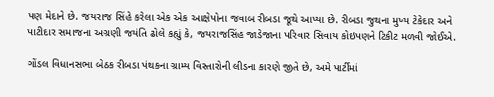પણ મેદાને છે. જયરાજ સિંહે કરેલા એક એક આક્ષેપોના જવાબ રીબડા જૂથે આપ્યા છે. રીબડા જુથના મુખ્ય ટેકેદાર અને પાટીદાર સમાજના અગ્રણી જયંતિ ઢોલે કહ્યું કે, જયરાજસિંહ જાડેજાના પરિવાર સિવાય કોઇપણને ટિકીટ મળવી જોઈએ.

ગોંડલ વિધાનસભા બેઠક રીબડા પંથકના ગ્રામ્ય વિસ્તારોની લીડના કારણે જીતે છે, અમે પાર્ટીમાં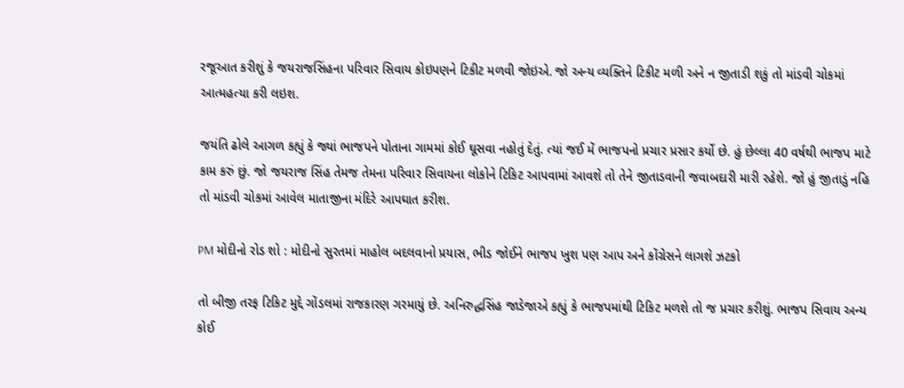રજૂઆત કરીશું કે જયરાજસિંહના પરિવાર સિવાય કોઇપણને ટિકીટ મળવી જોઇએ. જો અન્ય વ્યક્તિને ટિકીટ મળી અને ન જીતાડી શકું તો માંડવી ચોકમાં આત્મહત્યા કરી લઇશ.

જયંતિ ઢોલે આગળ કહ્યું કે જ્યાં ભાજપને પોતાના ગામમાં કોઈ ઘૂસવા નહોતું દેતું. ત્યાં જઈ મેં ભાજપનો પ્રચાર પ્રસાર કર્યો છે. હું છેલ્લા 40 વર્ષથી ભાજપ માટે કામ કરું છું. જો જયરાજ સિંહ તેમજ તેમના પરિવાર સિવાયના લોકોને ટિકિટ આપવામાં આવશે તો તેને જીતાડવાની જવાબદારી મારી રહેશે. જો હું જીતાડું નહિ તો માંડવી ચોકમાં આવેલ માતાજીના મંદિરે આપઘાત કરીશ.

PM મોદીનો રોડ શો : મોદીનો સુરતમાં માહોલ બદલવાનો પ્રયાસ, ભીડ જોઈને ભાજપ ખુશ પણ આપ અને કોંગ્રેસને લાગશે ઝટકો

તો બીજી તરફ ટિકિટ મુદ્દે ગોંડલમાં રાજકારણ ગરમાયું છે. અનિરુદ્ધસિંહ જાડેજાએ કહ્યું કે ભાજપમાંથી ટિકિટ મળશે તો જ પ્રચાર કરીશું. ભાજપ સિવાય અન્ય કોઈ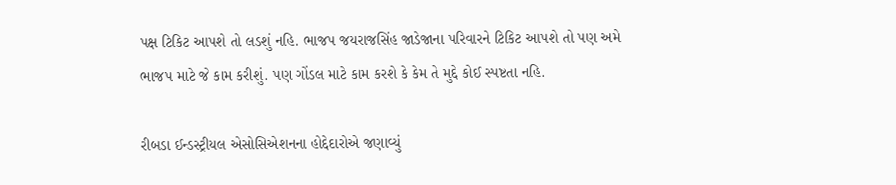પક્ષ ટિકિટ આપશે તો લડશું નહિ. ભાજપ જયરાજસિંહ જાડેજાના પરિવારને ટિકિટ આપશે તો પણ અમે ભાજપ માટે જે કામ કરીશું. પણ ગોંડલ માટે કામ કરશે કે કેમ તે મુદ્દે કોઈ સ્પષ્ટતા નહિ.

રીબડા ઈન્ડસ્ટ્રીયલ એસોસિએશનના હોદ્દેદારોએ જણાવ્યું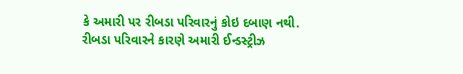કે અમારી પર રીબડા પરિવારનું કોઇ દબાણ નથી. રીબડા પરિવારને કારણે અમારી ઈન્ડસ્ટ્રીઝ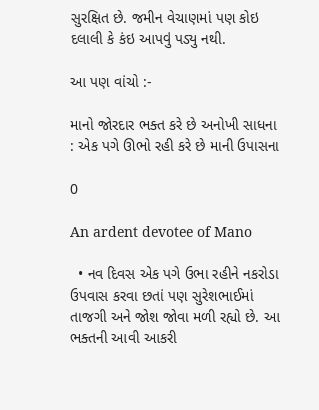સુરક્ષિત છે. જમીન વેચાણમાં પણ કોઇ દલાલી કે કંઇ આપવું પડ્યુ નથી.

આ પણ વાંચો :-

માનો જોરદાર ભક્ત કરે છે અનોખી સાધના : એક પગે ઊભો રહી કરે છે માની ઉપાસના

0

An ardent devotee of Mano

  • નવ દિવસ એક પગે ઉભા રહીને નકરોડા ઉપવાસ કરવા છતાં પણ સુરેશભાઈમાં તાજગી અને જોશ જોવા મળી રહ્યો છે. આ ભક્તની આવી આકરી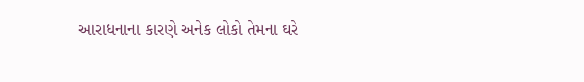આરાધનાના કારણે અનેક લોકો તેમના ઘરે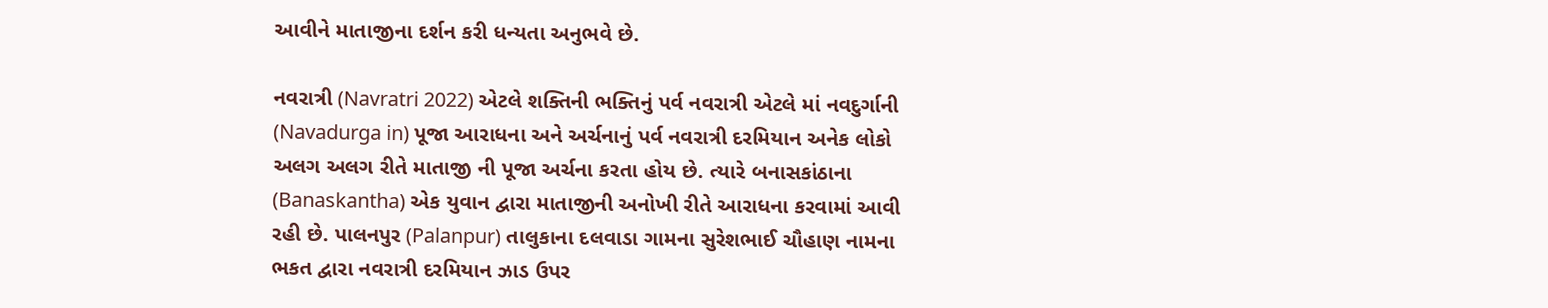આવીને માતાજીના દર્શન કરી ધન્યતા અનુભવે છે.

નવરાત્રી (Navratri 2022) એટલે શક્તિની ભક્તિનું પર્વ નવરાત્રી એટલે માં નવદુર્ગાની (Navadurga in) પૂજા આરાધના અને અર્ચનાનું પર્વ નવરાત્રી દરમિયાન અનેક લોકો અલગ અલગ રીતે માતાજી ની પૂજા અર્ચના કરતા હોય છે. ત્યારે બનાસકાંઠાના (Banaskantha) એક યુવાન દ્વારા માતાજીની અનોખી રીતે આરાધના કરવામાં આવી રહી છે. પાલનપુર (Palanpur) તાલુકાના દલવાડા ગામના સુરેશભાઈ ચૌહાણ નામના ભકત દ્વારા નવરાત્રી દરમિયાન ઝાડ ઉપર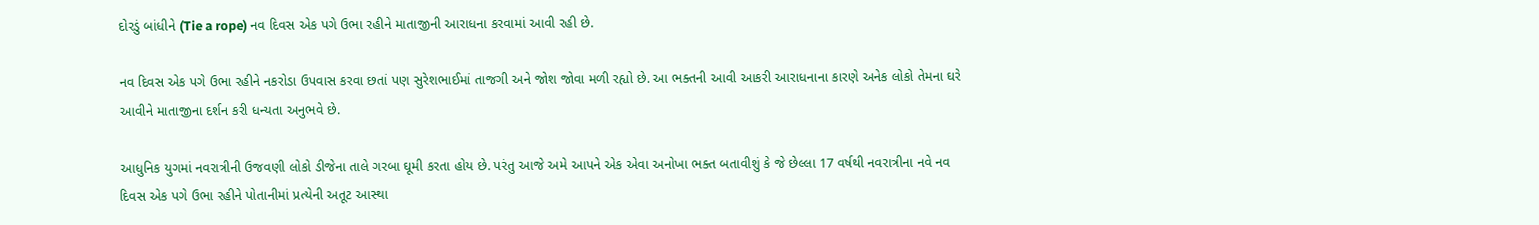દોરડું બાંધીને (Tie a rope) નવ દિવસ એક પગે ઉભા રહીને માતાજીની આરાધના કરવામાં આવી રહી છે.

નવ દિવસ એક પગે ઉભા રહીને નકરોડા ઉપવાસ કરવા છતાં પણ સુરેશભાઈમાં તાજગી અને જોશ જોવા મળી રહ્યો છે. આ ભક્તની આવી આકરી આરાધનાના કારણે અનેક લોકો તેમના ઘરે આવીને માતાજીના દર્શન કરી ધન્યતા અનુભવે છે.

આધુનિક યુગમાં નવરાત્રીની ઉજવણી લોકો ડીજેના તાલે ગરબા ઘૂમી કરતા હોય છે. પરંતુ આજે અમે આપને એક એવા અનોખા ભક્ત બતાવીશું કે જે છેલ્લા 17 વર્ષથી નવરાત્રીના નવે નવ દિવસ એક પગે ઉભા રહીને પોતાનીમાં પ્રત્યેની અતૂટ આસ્થા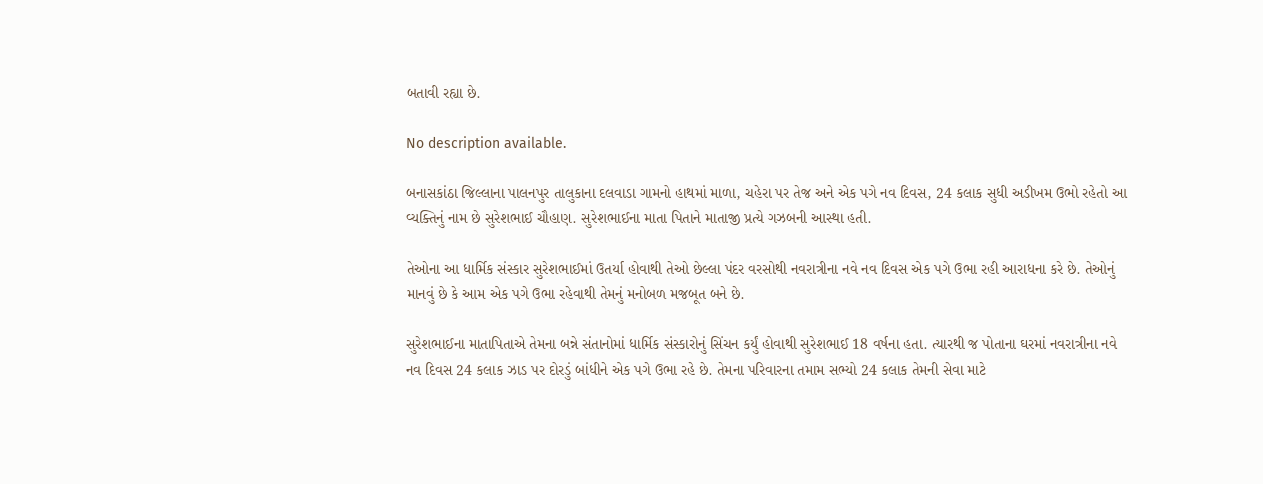બતાવી રહ્યા છે.

No description available.

બનાસકાંઠા જિલ્લાના પાલનપુર તાલુકાના દલવાડા ગામનો હાથમાં માળા, ચહેરા પર તેજ અને એક પગે નવ દિવસ, 24 કલાક સુધી અડીખમ ઉભો રહેતો આ વ્યક્તિનું નામ છે સુરેશભાઈ ચૌહાણ. સુરેશભાઈના માતા પિતાને માતાજી પ્રત્યે ગઝબની આસ્થા હતી.

તેઓના આ ધાર્મિક સંસ્કાર સુરેશભાઈમાં ઉતર્યા હોવાથી તેઓ છેલ્લા પંદર વરસોથી નવરાત્રીના નવે નવ દિવસ એક પગે ઉભા રહી આરાધના કરે છે. તેઓનું માનવું છે કે આમ એક પગે ઉભા રહેવાથી તેમનું મનોબળ મજબૂત બને છે.

સુરેશભાઈના માતાપિતાએ તેમના બન્ને સંતાનોમાં ધાર્મિક સંસ્કારોનું સિંચન કર્યું હોવાથી સુરેશભાઈ 18 વર્ષના હતા. ત્યારથી જ પોતાના ઘરમાં નવરાત્રીના નવે નવ દિવસ 24 કલાક ઝાડ પર દોરડું બાંધીને એક પગે ઉભા રહે છે. તેમના પરિવારના તમામ સભ્યો 24 કલાક તેમની સેવા માટે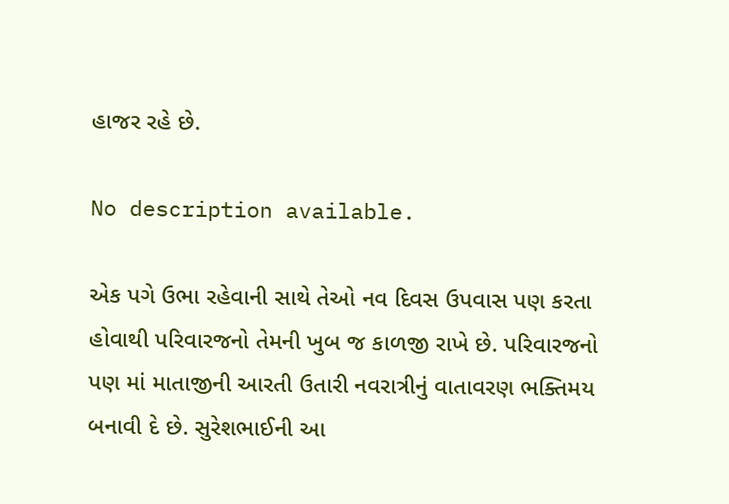હાજર રહે છે.

No description available.

એક પગે ઉભા રહેવાની સાથે તેઓ નવ દિવસ ઉપવાસ પણ કરતા હોવાથી પરિવારજનો તેમની ખુબ જ કાળજી રાખે છે. પરિવારજનો પણ માં માતાજીની આરતી ઉતારી નવરાત્રીનું વાતાવરણ ભક્તિમય બનાવી દે છે. સુરેશભાઈની આ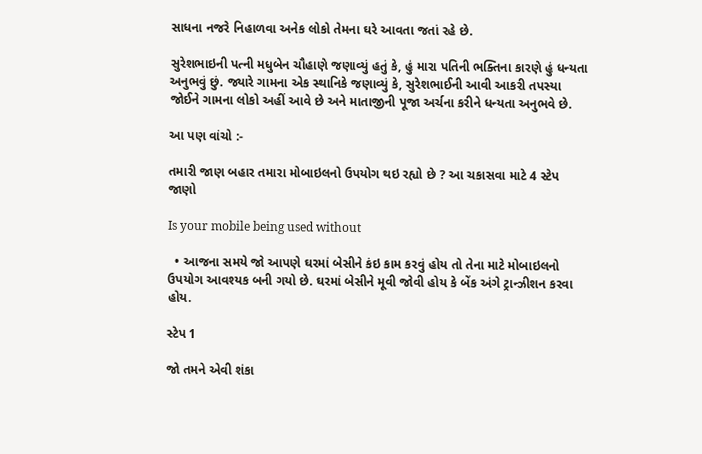સાધના નજરે નિહાળવા અનેક લોકો તેમના ઘરે આવતા જતાં રહે છે.

સુરેશભાઇની પત્ની મધુબેન ચૌહાણે જણાવ્યું હતું કે, હું મારા પતિની ભક્તિના કારણે હું ધન્યતા અનુભવું છું. જ્યારે ગામના એક સ્થાનિકે જણાવ્યું કે, સુરેશભાઈની આવી આકરી તપસ્યા જોઈને ગામના લોકો અહીં આવે છે અને માતાજીની પૂજા અર્ચના કરીને ધન્યતા અનુભવે છે.

આ પણ વાંચો :-

તમારી જાણ બહાર તમારા મોબાઇલનો ઉપયોગ થઇ રહ્યો છે ? આ ચકાસવા માટે 4 સ્ટેપ જાણો

Is your mobile being used without

  • આજના સમયે જો આપણે ઘરમાં બેસીને કંઇ કામ કરવું હોય તો તેના માટે મોબાઇલનો ઉપયોગ આવશ્યક બની ગયો છે. ઘરમાં બેસીને મૂવી જોવી હોય કે બેંક અંગે ટ્રાન્ઝીશન કરવા હોય.

સ્ટેપ 1

જો તમને એવી શંકા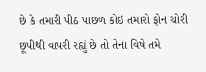છે કે તમારી પીઠ પાછળ કોઇ તમારો ફોન ચોરી છૂપીથી વાપરી રહ્યું છે તો તેના વિષે તમે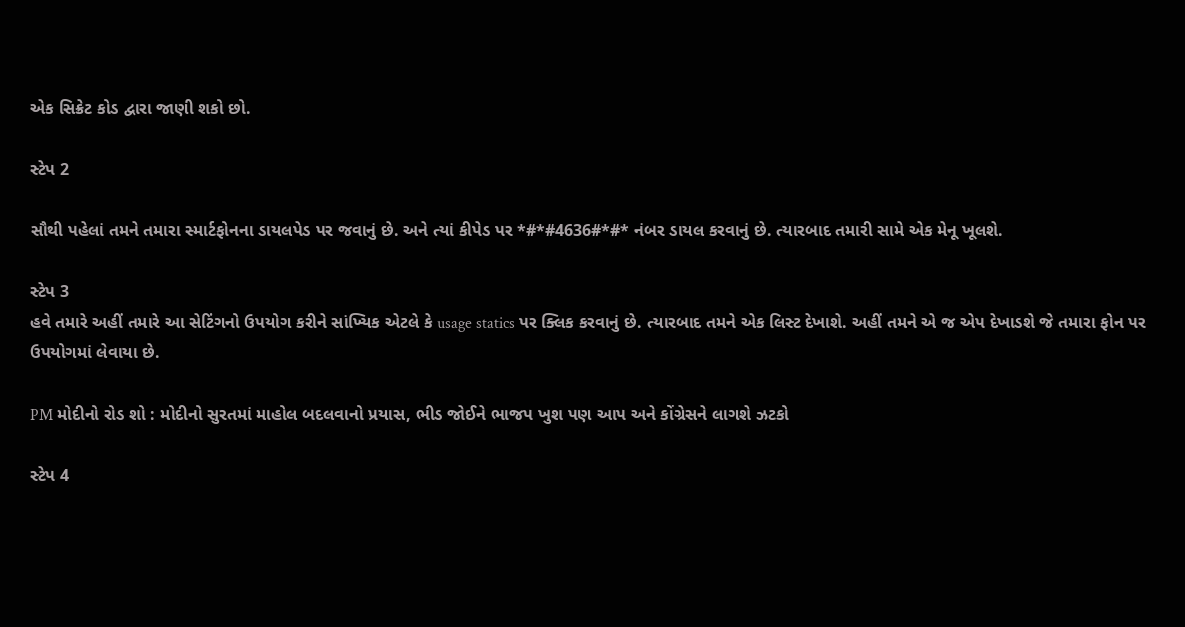એક સિક્રેટ કોડ દ્વારા જાણી શકો છો.

સ્ટેપ 2

સૌથી પહેલાં તમને તમારા સ્માર્ટફોનના ડાયલપેડ પર જવાનું છે. અને ત્યાં કીપેડ પર *#*#4636#*#* નંબર ડાયલ કરવાનું છે. ત્યારબાદ તમારી સામે એક મેનૂ ખૂલશે.

સ્ટેપ 3
હવે તમારે અહીં તમારે આ સેટિંગનો ઉપયોગ કરીને સાંખ્યિક એટલે કે usage statics પર ક્લિક કરવાનું છે. ત્યારબાદ તમને એક લિસ્ટ દેખાશે. અહીં તમને એ જ એપ દેખાડશે જે તમારા ફોન પર ઉપયોગમાં લેવાયા છે.

PM મોદીનો રોડ શો : મોદીનો સુરતમાં માહોલ બદલવાનો પ્રયાસ, ભીડ જોઈને ભાજપ ખુશ પણ આપ અને કોંગ્રેસને લાગશે ઝટકો

સ્ટેપ 4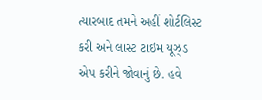ત્યારબાદ તમને અહીં શોર્ટલિસ્ટ કરી અને લાસ્ટ ટાઇમ યૂઝ્ડ એપ કરીને જોવાનું છે. હવે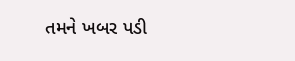તમને ખબર પડી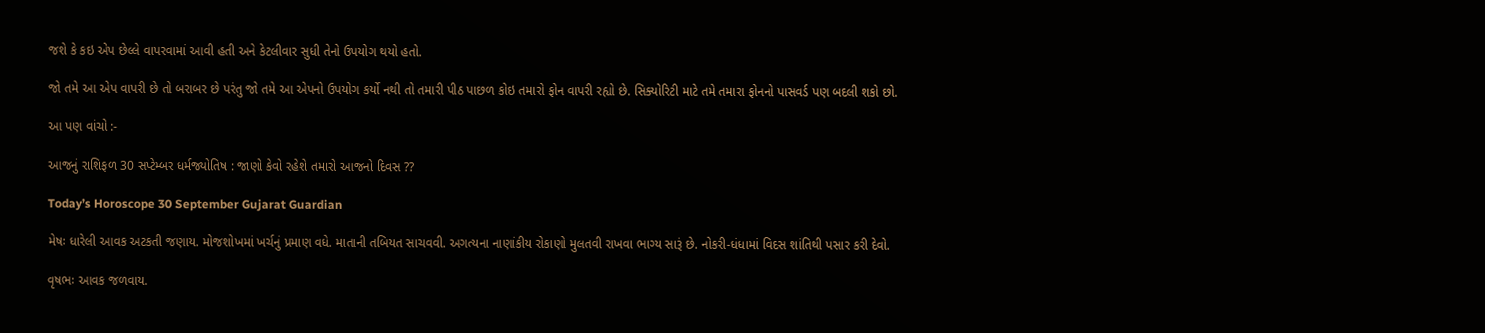જશે કે કઇ એપ છેલ્લે વાપરવામાં આવી હતી અને કેટલીવાર સુધી તેનો ઉપયોગ થયો હતો.

જો તમે આ એપ વાપરી છે તો બરાબર છે પરંતુ જો તમે આ એપનો ઉપયોગ કર્યો નથી તો તમારી પીઠ પાછળ કોઇ તમારો ફોન વાપરી રહ્યો છે. સિક્યોરિટી માટે તમે તમારા ફોનનો પાસવર્ડ પણ બદલી શકો છો.

આ પણ વાંચો :-

આજનું રાશિફળ 30 સપ્ટેમ્બર ધર્મજ્યોતિષ : જાણો કેવો રહેશે તમારો આજનો દિવસ ??

Today’s Horoscope 30 September Gujarat Guardian

મેષઃ ધારેલી આવક અટકતી જણાય. મોજશોખમાં ખર્ચનું પ્રમાણ વધે. માતાની તબિયત સાચવવી. અગત્યના નાણાંકીય રોકાણો મુલતવી રાખવા ભાગ્ય સારૂં છે. નોકરી-ધંધામાં વિદસ શાંતિથી પસાર કરી દેવો.

વૃષભઃ આવક જળવાય.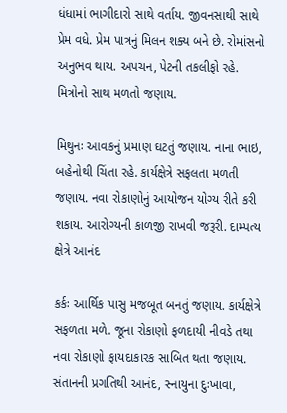ધંધામાં ભાગીદારો સાથે વર્તાય. જીવનસાથી સાથે પ્રેમ વધે. પ્રેમ પાત્રનું મિલન શક્ય બને છે. રોમાંસનો અનુભવ થાય. અપચન, પેટની તકલીફો રહે. મિત્રોનો સાથ મળતો જણાય.

મિથુનઃ આવકનું પ્રમાણ ઘટતું જણાય. નાના ભાઇ, બહેનોથી ચિંતા રહે. કાર્યક્ષેત્રે સફલતા મળતી જણાય. નવા રોકાણોનું આયોજન યોગ્ય રીતે કરી શકાય. આરોગ્યની કાળજી રાખવી જરૂરી. દામ્પત્ય ક્ષેત્રે આનંદ

કર્કઃ આર્થિક પાસુ મજબૂત બનતું જણાય. કાર્યક્ષેત્રે સફળતા મળે. જૂના રોકાણો ફળદાયી નીવડે તથા નવા રોકાણો ફાયદાકારક સાબિત થતા જણાય. સંતાનની પ્રગતિથી આનંદ, સ્નાયુના દુઃખાવા,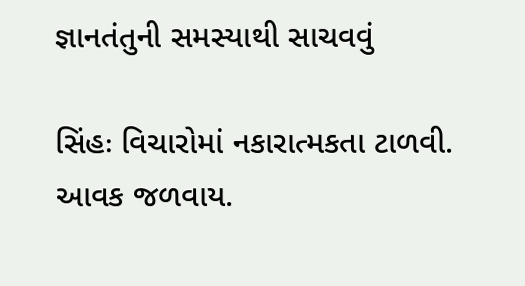જ્ઞાનતંતુની સમસ્યાથી સાચવવું

સિંહઃ વિચારોમાં નકારાત્મકતા ટાળવી. આવક જળવાય.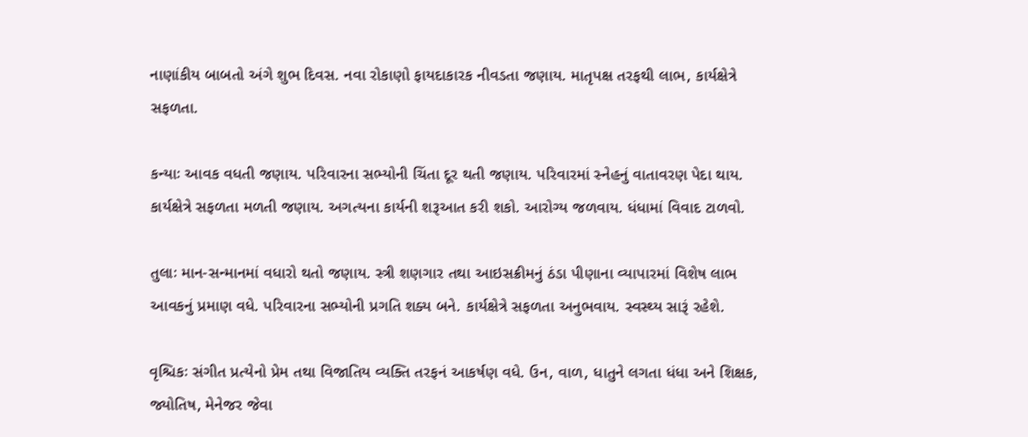નાણાંકીય બાબતો અંગે શુભ દિવસ. નવા રોકાણો ફાયદાકારક નીવડતા જણાય. માતૃપક્ષ તરફથી લાભ, કાર્યક્ષેત્રે સફળતા.

કન્યાઃ આવક વધતી જણાય. પરિવારના સભ્યોની ચિંતા દૂર થતી જણાય. પરિવારમાં સ્નેહનું વાતાવરણ પેદા થાય. કાર્યક્ષેત્રે સફળતા મળતી જણાય. અગત્યના કાર્યની શરૂઆત કરી શકો. આરોગ્ય જળવાય. ધંધામાં વિવાદ ટાળવો.

તુલાઃ માન-સન્માનમાં વધારો થતો જણાય. સ્ત્રી શણગાર તથા આઇસક્રીમનું ઠંડા પીણાના વ્યાપારમાં વિશેષ લાભ આવકનું પ્રમાણ વધે. પરિવારના સભ્યોની પ્રગતિ શક્ય બને. કાર્યક્ષેત્રે સફળતા અનુભવાય. સ્વસ્થ્ય સારૂં રહેશે.

વૃશ્ચિકઃ સંગીત પ્રત્યેનો પ્રેમ તથા વિજાતિય વ્યક્તિ તરફનં આકર્ષણ વધે. ઉન, વાળ, ધાતુને લગતા ધંધા અને શિક્ષક, જ્યોતિષ, મેનેજર જેવા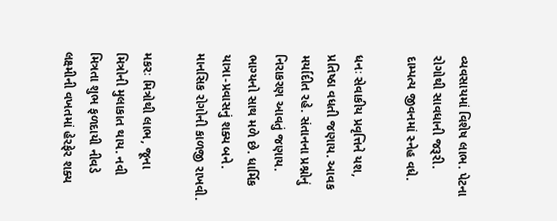વ્યવસાયમાં વિશેષ લાભ. પેટના રોગોથી સાવધાની જરૂરી. દામ્પત્ય જીવનમાં સ્નેહ વધે.

ધનઃ સેવાકીય પ્રવૃત્તિને યશ, પ્રતિષ્‍ઠા વધતી જણાય. આવક મર્યાદીત રહે. સંતાનના પ્રશ્નોનું નિરાકરણ આવતું જણાય. ભાગ્યનો સાથ મળે છે. ધાર્મિક યાત્રા-પ્રવાસનું શક્ય બને. માનસિક રોગોની કાળજી રાખવી.

મકરઃ મિત્રોથી લાભ, જૂના મિત્રોની મુલાકાત થાય. નવી મિત્રતા શુભ ફળદાયી નીવડે લક્ષ્મીની વખતમાં હેરફેર શક્ય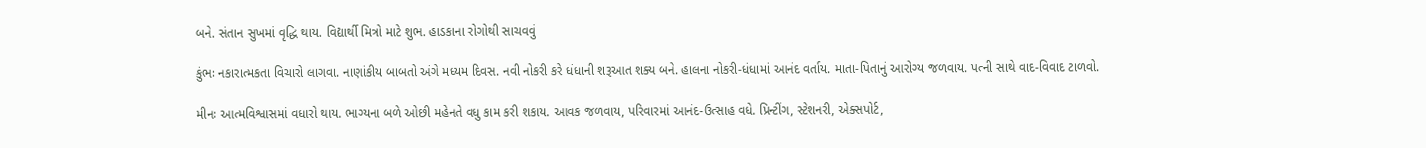બને. સંતાન સુખમાં વૃદ્ધિ થાય. વિદ્યાર્થી મિત્રો માટે શુભ. હાડકાના રોગોથી સાચવવું

કુંભઃ નકારાત્મકતા વિચારો લાગવા. નાણાંકીય બાબતો અંગે મધ્યમ દિવસ. નવી નોકરી કરે ધંધાની શરૂઆત શક્ય બને. હાલના નોકરી-ધંધામાં આનંદ વર્તાય. માતા-પિતાનું આરોગ્ય જળવાય. પત્ની સાથે વાદ-વિવાદ ટાળવો.

મીનઃ આત્મવિશ્વાસમાં વધારો થાય. ભાગ્યના બળે ઓછી મહેનતે વધુ કામ કરી શકાય. આવક જળવાય, પરિવારમાં આનંદ-ઉત્સાહ વધે. પ્રિન્ટીંગ, સ્ટેશનરી, એક્સપોર્ટ,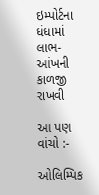ઇમ્પોર્ટના ધંધામાં લાભ-આંખની કાળજી રાખવી

આ પણ વાંચો :-

ઓલિમ્પિક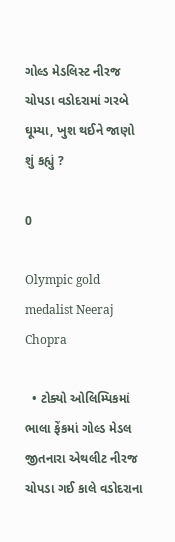ગોલ્ડ મેડલિસ્ટ નીરજ ચોપડા વડોદરામાં ગરબે ઘૂમ્યા, ખુશ થઈને જાણો શું કહ્યું ?

0

Olympic gold medalist Neeraj Chopra

  • ટોક્યો ઓલિમ્પિકમાં ભાલા ફેંકમાં ગોલ્ડ મેડલ જીતનારા એથલીટ નીરજ ચોપડા ગઈ કાલે વડોદરાના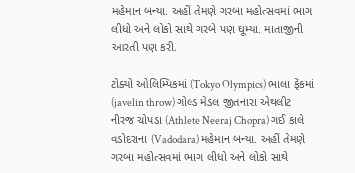મહેમાન બન્યા. અહીં તેમણે ગરબા મહોત્સવમાં ભાગ લીધો અને લોકો સાથે ગરબે પણ ઘૂમ્યા. માતાજીની આરતી પણ કરી.

ટોક્યો ઓલિમ્પિકમાં (Tokyo Olympics) ભાલા ફેંકમાં (javelin throw) ગોલ્ડ મેડલ જીતનારા એથલીટ નીરજ ચોપડા (Athlete Neeraj Chopra) ગઈ કાલે વડોદરાના (Vadodara) મહેમાન બન્યા. અહીં તેમણે ગરબા મહોત્સવમાં ભાગ લીધો અને લોકો સાથે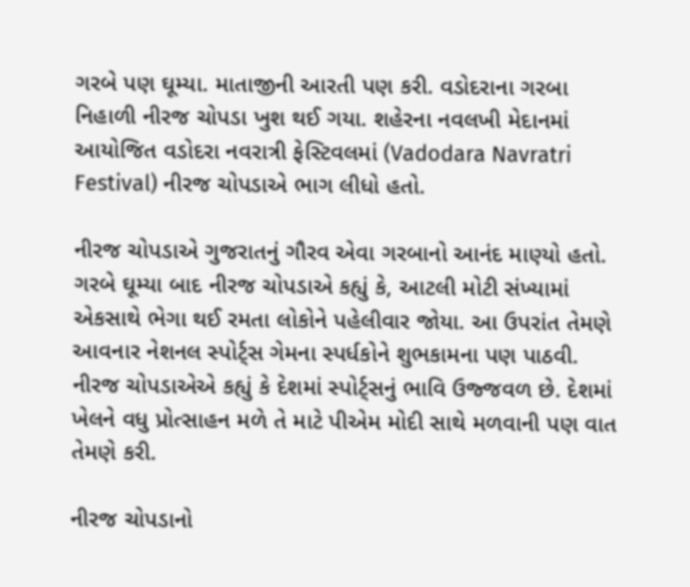ગરબે પણ ઘૂમ્યા. માતાજીની આરતી પણ કરી. વડોદરાના ગરબા નિહાળી નીરજ ચોપડા ખુશ થઈ ગયા. શહેરના નવલખી મેદાનમાં આયોજિત વડોદરા નવરાત્રી ફેસ્ટિવલમાં (Vadodara Navratri Festival) નીરજ ચોપડાએ ભાગ લીધો હતો.

નીરજ ચોપડાએ ગુજરાતનું ગૌરવ એવા ગરબાનો આનંદ માણ્યો હતો. ગરબે ઘૂમ્યા બાદ નીરજ ચોપડાએ કહ્યું કે, આટલી મોટી સંખ્યામાં એકસાથે ભેગા થઈ રમતા લોકોને પહેલીવાર જોયા. આ ઉપરાંત તેમણે આવનાર નેશનલ સ્પોર્ટ્સ ગેમના સ્પર્ધકોને શુભકામના પણ પાઠવી. નીરજ ચોપડાએએ કહ્યું કે દેશમાં સ્પોર્ટ્સનું ભાવિ ઉજ્જવળ છે. દેશમાં ખેલને વધુ પ્રોત્સાહન મળે તે માટે પીએમ મોદી સાથે મળવાની પણ વાત તેમણે કરી.

નીરજ ચોપડાનો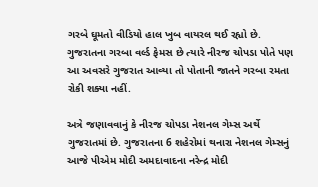ગરબે ઘૂમતો વીડિયો હાલ ખુબ વાયરલ થઈ રહ્યો છે. ગુજરાતના ગરબા વર્લ્ડ ફેમસ છે ત્યારે નીરજ ચોપડા પોતે પણ આ અવસરે ગુજરાત આવ્યા તો પોતાની જાતને ગરબા રમતા રોકી શક્યા નહીં.

અત્રે જણાવવાનું કે નીરજ ચોપડા નેશનલ ગેમ્સ અર્થે ગુજરાતમાં છે. ગુજરાતના 6 શહેરોમાં થનારા નેશનલ ગેમ્સનું આજે પીએમ મોદી અમદાવાદના નરેન્દ્ર મોદી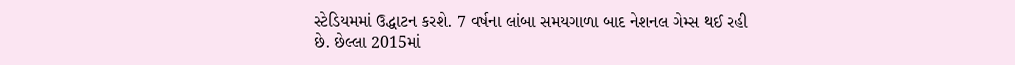સ્ટેડિયમમાં ઉદ્ધાટન કરશે. 7 વર્ષના લાંબા સમયગાળા બાદ નેશનલ ગેમ્સ થઈ રહી છે. છેલ્લા 2015માં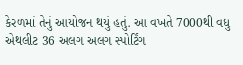કેરળમાં તેનું આયોજન થયું હતું. આ વખતે 7000થી વધુ એથલીટ 36 અલગ અલગ સ્પોર્ટિંગ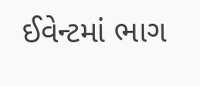ઈવેન્ટમાં ભાગ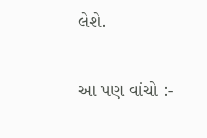લેશે.

આ પણ વાંચો :-